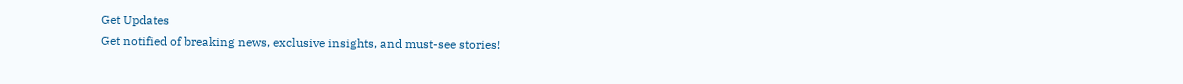Get Updates
Get notified of breaking news, exclusive insights, and must-see stories!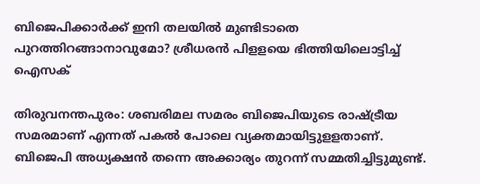ബിജെപിക്കാർക്ക് ഇനി തലയിൽ മുണ്ടിടാതെ പുറത്തിറങ്ങാനാവുമോ? ശ്രീധരൻ പിളളയെ ഭിത്തിയിലൊട്ടിച്ച് ഐസക്

തിരുവനന്തപുരം: ശബരിമല സമരം ബിജെപിയുടെ രാഷ്ട്രീയ സമരമാണ് എന്നത് പകല്‍ പോലെ വ്യക്തമായിട്ടുളളതാണ്. ബിജെപി അധ്യക്ഷന്‍ തന്നെ അക്കാര്യം തുറന്ന് സമ്മതിച്ചിട്ടുമുണ്ട്.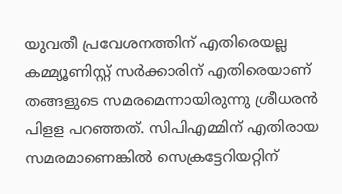യുവതീ പ്രവേശനത്തിന് എതിരെയല്ല കമ്മ്യൂണിസ്റ്റ് സര്‍ക്കാരിന് എതിരെയാണ് തങ്ങളുടെ സമരമെന്നായിരുന്നു ശ്രീധരന്‍ പിളള പറഞ്ഞത്. സിപിഎമ്മിന് എതിരായ സമരമാണെങ്കില്‍ സെക്രട്ടേറിയറ്റിന്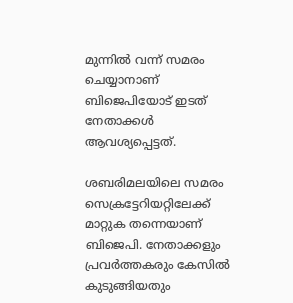മുന്നില്‍ വന്ന് സമരം ചെയ്യാനാണ് ബിജെപിയോട് ഇടത് നേതാക്കള്‍ ആവശ്യപ്പെട്ടത്.

ശബരിമലയിലെ സമരം സെക്രട്ടേറിയറ്റിലേക്ക് മാറ്റുക തന്നെയാണ് ബിജെപി. നേതാക്കളും പ്രവര്‍ത്തകരും കേസില്‍ കുടുങ്ങിയതും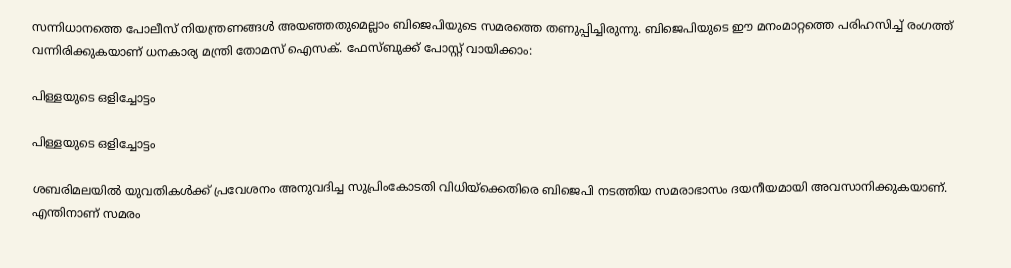സന്നിധാനത്തെ പോലീസ് നിയന്ത്രണങ്ങള്‍ അയഞ്ഞതുമെല്ലാം ബിജെപിയുടെ സമരത്തെ തണുപ്പിച്ചിരുന്നു. ബിജെപിയുടെ ഈ മനംമാറ്റത്തെ പരിഹസിച്ച് രംഗത്ത് വന്നിരിക്കുകയാണ് ധനകാര്യ മന്ത്രി തോമസ് ഐസക്. ഫേസ്ബുക്ക് പോസ്റ്റ് വായിക്കാം:

പിള്ളയുടെ ഒളിച്ചോട്ടം

പിള്ളയുടെ ഒളിച്ചോട്ടം

ശബരിമലയിൽ യുവതികൾക്ക് പ്രവേശനം അനുവദിച്ച സുപ്രിംകോടതി വിധിയ്ക്കെതിരെ ബിജെപി നടത്തിയ സമരാഭാസം ദയനീയമായി അവസാനിക്കുകയാണ്. എന്തിനാണ് സമരം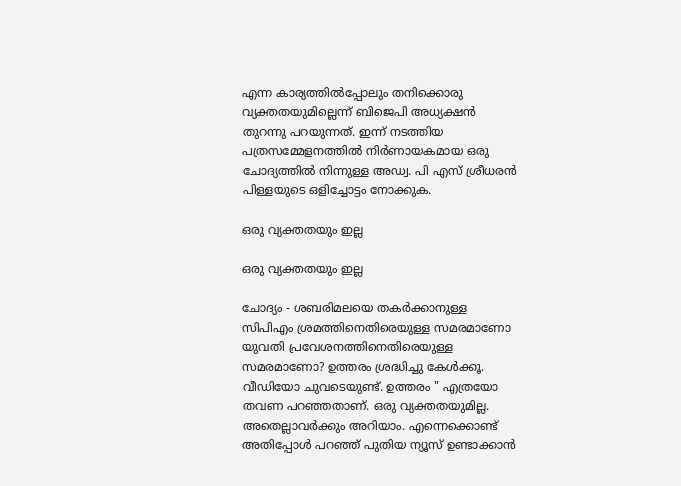എന്ന കാര്യത്തിൽപ്പോലും തനിക്കൊരു വ്യക്തതയുമില്ലെന്ന് ബിജെപി അധ്യക്ഷൻ തുറന്നു പറയുന്നത്. ഇന്ന് നടത്തിയ പത്രസമ്മേളനത്തിൽ നിർണായകമായ ഒരു ചോദ്യത്തിൽ നിന്നുള്ള അഡ്വ. പി എസ് ശ്രീധരൻ പിള്ളയുടെ ഒളിച്ചോട്ടം നോക്കുക.

ഒരു വ്യക്തതയും ഇല്ല

ഒരു വ്യക്തതയും ഇല്ല

ചോദ്യം - ശബരിമലയെ തകർക്കാനുള്ള സിപിഎം ശ്രമത്തിനെതിരെയുള്ള സമരമാണോ യുവതി പ്രവേശനത്തിനെതിരെയുള്ള സമരമാണോ? ഉത്തരം ശ്രദ്ധിച്ചു കേൾക്കൂ. വീഡിയോ ചുവടെയുണ്ട്. ഉത്തരം " എത്രയോ തവണ പറഞ്ഞതാണ്. ഒരു വ്യക്തതയുമില്ല. അതെല്ലാവർക്കും അറിയാം. എന്നെക്കൊണ്ട് അതിപ്പോൾ പറഞ്ഞ് പുതിയ ന്യൂസ് ഉണ്ടാക്കാൻ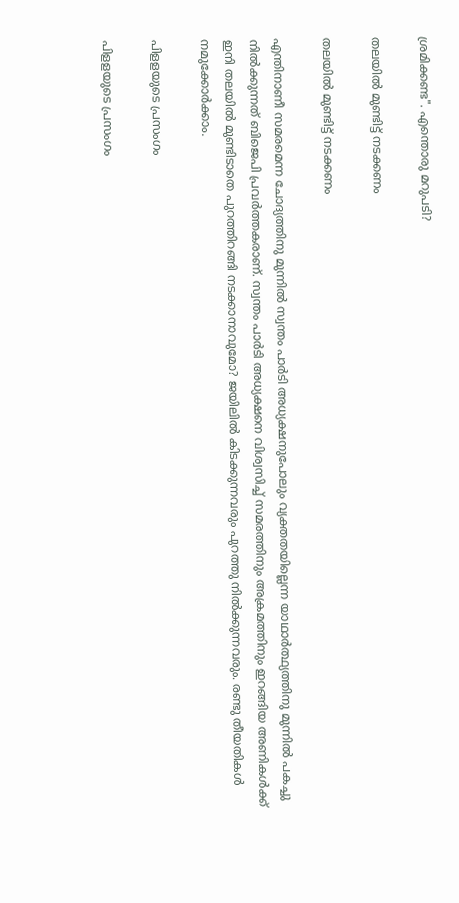ശ്രമിക്കണ്ട". എന്തൊരു മറുപടി?

തലയിൽ മുണ്ടിട്ട് നടക്കണം

തലയിൽ മുണ്ടിട്ട് നടക്കണം

എന്തിനാണീ സമരമെന്ന ചോദ്യത്തിനു മുന്നിൽ സ്വന്തം പാർടി അധ്യക്ഷനുപോലും വ്യക്തതയില്ലെന്ന യാഥാർത്ഥ്യത്തിനു മുന്നിൽ പകച്ചു നിൽക്കുന്നത് ബിജെപി പ്രവർത്തകരാണ്. സ്വന്തം പാർടി അധ്യക്ഷനെ വിശ്വസിച്ച് സമരത്തിനും അക്രമത്തിനും ഇറങ്ങിയ അണികൾക്ക് ഇനി തലയിൽ മുണ്ടിടാതെ പുറത്തിറങ്ങി നടക്കാനാവുമോ? ജയിലിൽ കിടക്കുന്നവരും പുറത്തു നിൽക്കുന്നവരും. രണ്ടു തീയതികൾ നമുക്കോർക്കാം.

പിളളയുടെ പ്രസംഗം

പിളളയുടെ പ്രസംഗം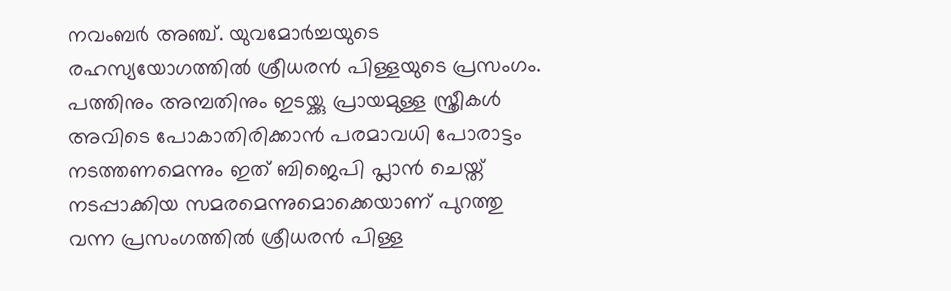നവംബർ അഞ്ച്. യുവമോർച്ചയുടെ രഹസ്യയോഗത്തിൽ ശ്രീധരൻ പിള്ളയുടെ പ്രസംഗം. പത്തിനും അമ്പതിനും ഇടയ്ക്കു പ്രായമുള്ള സ്ത്രീകൾ അവിടെ പോകാതിരിക്കാൻ പരമാവധി പോരാട്ടം നടത്തണമെന്നും ഇത് ബിജെപി പ്ലാൻ ചെയ്ത് നടപ്പാക്കിയ സമരമെന്നുമൊക്കെയാണ് പുറത്തു വന്ന പ്രസംഗത്തിൽ ശ്രീധരൻ പിള്ള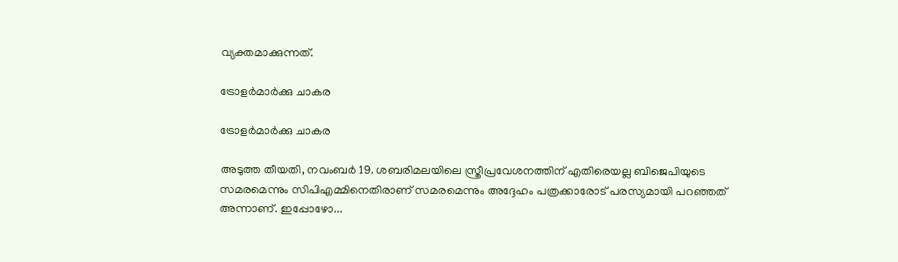വ്യക്തമാക്കുന്നത്.

ട്രോളർമാർക്കു ചാകര

ട്രോളർമാർക്കു ചാകര

അടുത്ത തീയതി, നവംബർ 19. ശബരിമലയിലെ സ്ത്രീപ്രവേശനത്തിന് എതിരെയല്ല ബിജെപിയുടെ സമരമെന്നും സിപിഎമ്മിനെതിരാണ് സമരമെന്നും അദ്ദേഹം പത്രക്കാരോട് പരസ്യമായി പറഞ്ഞത് അന്നാണ്. ഇപ്പോഴോ...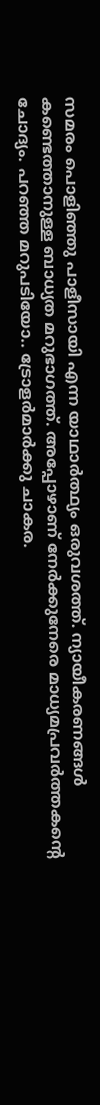സമരം പൊളിഞ്ഞു പാളീസായി എന്ന യാഥാർത്ഥ്യം ഒരുവശത്ത്. ന്യായീകരണങ്ങൾ കണ്ടെത്താനുള്ള ബാധ്യത മറുഭാഗത്ത്. അപ്പോഴാണ് നേർക്കുനേരെ മാധ്യമപ്രവർത്തകന്റെ ചോദ്യം. പറഞ്ഞ മറുപടിയോ.. ട്രോളർമാർക്കു ചാകര.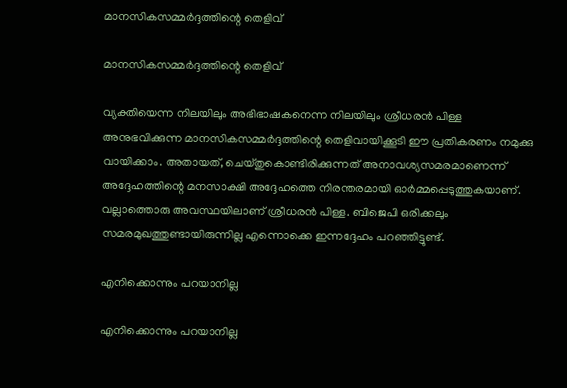മാനസികസമ്മർദ്ദത്തിന്റെ തെളിവ്

മാനസികസമ്മർദ്ദത്തിന്റെ തെളിവ്

വ്യക്തിയെന്ന നിലയിലും അഭിഭാഷകനെന്ന നിലയിലും ശ്രീധരൻ പിള്ള അനുഭവിക്കുന്ന മാനസികസമ്മർദ്ദത്തിന്റെ തെളിവായിക്കൂടി ഈ പ്രതികരണം നമുക്കു വായിക്കാം. അതായത്, ചെയ്തുകൊണ്ടിരിക്കുന്നത് അനാവശ്യസമരമാണെന്ന് അദ്ദേഹത്തിന്റെ മനസാക്ഷി അദ്ദേഹത്തെ നിരന്തരമായി ഓർമ്മപ്പെടുത്തുകയാണ്. വല്ലാത്തൊരു അവസ്ഥയിലാണ് ശ്രീധരൻ പിള്ള. ബിജെപി ഒരിക്കലും സമരമുഖത്തുണ്ടായിരുന്നില്ല എന്നൊക്കെ ഇന്നദ്ദേഹം പറഞ്ഞിട്ടുണ്ട്.

എനിക്കൊന്നും പറയാനില്ല

എനിക്കൊന്നും പറയാനില്ല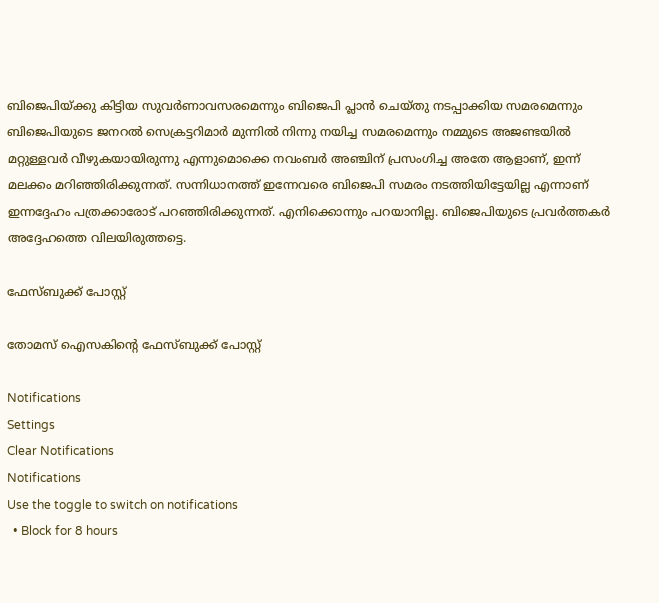ബിജെപിയ്ക്കു കിട്ടിയ സുവർണാവസരമെന്നും ബിജെപി പ്ലാൻ ചെയ്തു നടപ്പാക്കിയ സമരമെന്നും ബിജെപിയുടെ ജനറൽ സെക്രട്ടറിമാർ മുന്നിൽ നിന്നു നയിച്ച സമരമെന്നും നമ്മുടെ അജണ്ടയിൽ മറ്റുള്ളവർ വീഴുകയായിരുന്നു എന്നുമൊക്കെ നവംബർ അഞ്ചിന് പ്രസംഗിച്ച അതേ ആളാണ്, ഇന്ന് മലക്കം മറിഞ്ഞിരിക്കുന്നത്. സന്നിധാനത്ത് ഇന്നേവരെ ബിജെപി സമരം നടത്തിയിട്ടേയില്ല എന്നാണ് ഇന്നദ്ദേഹം പത്രക്കാരോട് പറഞ്ഞിരിക്കുന്നത്. എനിക്കൊന്നും പറയാനില്ല. ബിജെപിയുടെ പ്രവർത്തകർ അദ്ദേഹത്തെ വിലയിരുത്തട്ടെ.

ഫേസ്ബുക്ക് പോസ്റ്റ്

തോമസ് ഐസകിന്റെ ഫേസ്ബുക്ക് പോസ്റ്റ്

Notifications
Settings
Clear Notifications
Notifications
Use the toggle to switch on notifications
  • Block for 8 hours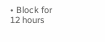• Block for 12 hours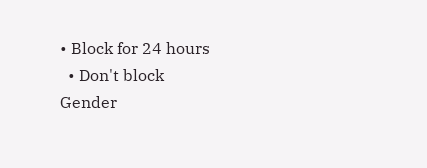• Block for 24 hours
  • Don't block
Gender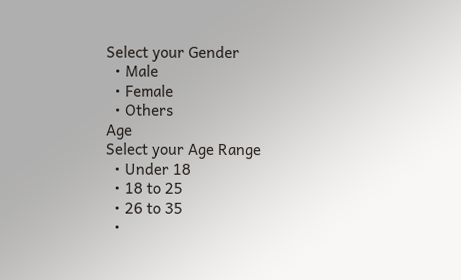Select your Gender
  • Male
  • Female
  • Others
Age
Select your Age Range
  • Under 18
  • 18 to 25
  • 26 to 35
  •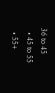36 to 45
  • 45 to 55
  • 55+